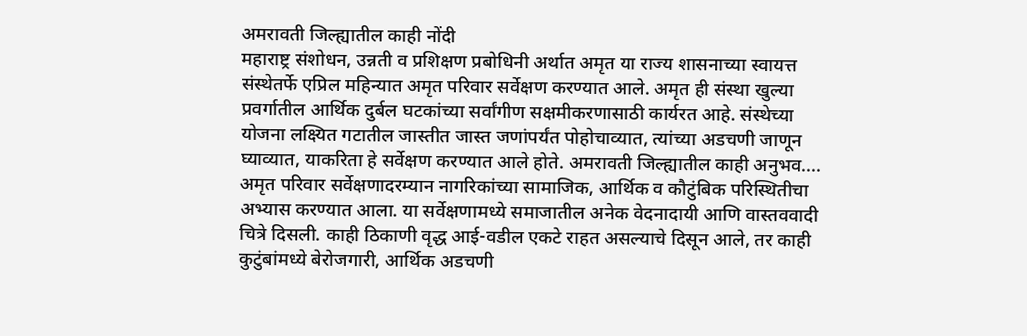अमरावती जिल्ह्यातील काही नोंदी
महाराष्ट्र संशोधन, उन्नती व प्रशिक्षण प्रबोधिनी अर्थात अमृत या राज्य शासनाच्या स्वायत्त संस्थेतर्फे एप्रिल महिन्यात अमृत परिवार सर्वेक्षण करण्यात आले. अमृत ही संस्था खुल्या प्रवर्गातील आर्थिक दुर्बल घटकांच्या सर्वांगीण सक्षमीकरणासाठी कार्यरत आहे. संस्थेच्या योजना लक्ष्यित गटातील जास्तीत जास्त जणांपर्यंत पोहोचाव्यात, त्यांच्या अडचणी जाणून घ्याव्यात, याकरिता हे सर्वेक्षण करण्यात आले होते. अमरावती जिल्ह्यातील काही अनुभव....
अमृत परिवार सर्वेक्षणादरम्यान नागरिकांच्या सामाजिक, आर्थिक व कौटुंबिक परिस्थितीचा अभ्यास करण्यात आला. या सर्वेक्षणामध्ये समाजातील अनेक वेदनादायी आणि वास्तववादी चित्रे दिसली. काही ठिकाणी वृद्ध आई-वडील एकटे राहत असल्याचे दिसून आले, तर काही कुटुंबांमध्ये बेरोजगारी, आर्थिक अडचणी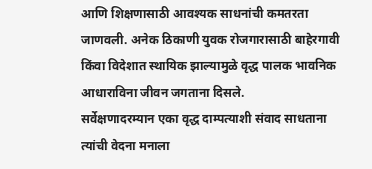आणि शिक्षणासाठी आवश्यक साधनांची कमतरता जाणवली. अनेक ठिकाणी युवक रोजगारासाठी बाहेरगावी किंवा विदेशात स्थायिक झाल्यामुळे वृद्ध पालक भावनिक आधाराविना जीवन जगताना दिसले.
सर्वेक्षणादरम्यान एका वृद्ध दाम्पत्याशी संवाद साधताना त्यांची वेदना मनाला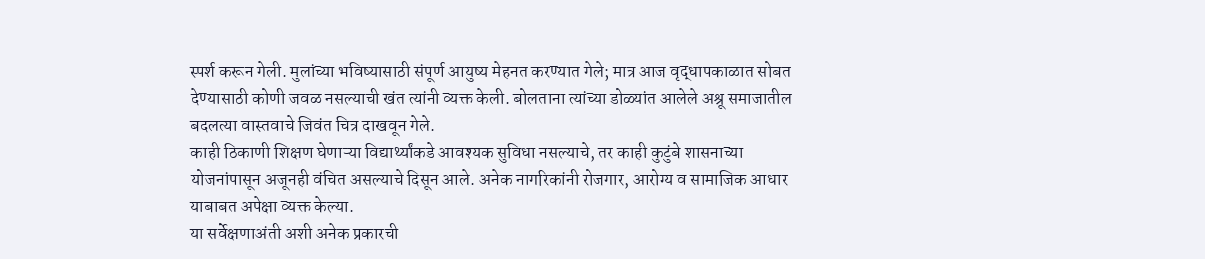स्पर्श करून गेली. मुलांच्या भविष्यासाठी संपूर्ण आयुष्य मेहनत करण्यात गेले; मात्र आज वृद्धापकाळात सोबत देण्यासाठी कोणी जवळ नसल्याची खंत त्यांनी व्यक्त केली. बोलताना त्यांच्या डोळ्यांत आलेले अश्रू समाजातील बदलत्या वास्तवाचे जिवंत चित्र दाखवून गेले.
काही ठिकाणी शिक्षण घेणाऱ्या विद्यार्थ्यांकडे आवश्यक सुविधा नसल्याचे, तर काही कुटुंबे शासनाच्या योजनांपासून अजूनही वंचित असल्याचे दिसून आले. अनेक नागरिकांनी रोजगार, आरोग्य व सामाजिक आधार याबाबत अपेक्षा व्यक्त केल्या.
या सर्वेक्षणाअंती अशी अनेक प्रकारची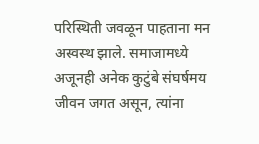परिस्थिती जवळून पाहताना मन अस्वस्थ झाले. समाजामध्ये अजूनही अनेक कुटुंबे संघर्षमय जीवन जगत असून, त्यांना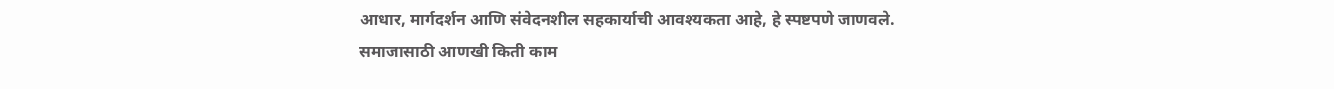आधार, मार्गदर्शन आणि संवेदनशील सहकार्याची आवश्यकता आहे, हे स्पष्टपणे जाणवले. समाजासाठी आणखी किती काम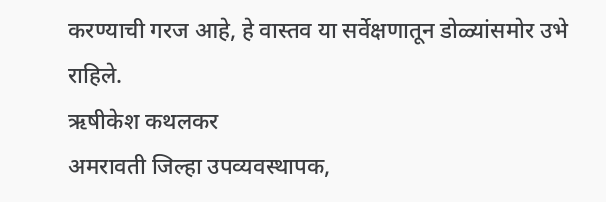करण्याची गरज आहे, हे वास्तव या सर्वेक्षणातून डोळ्यांसमोर उभे राहिले.
ऋषीकेश कथलकर
अमरावती जिल्हा उपव्यवस्थापक,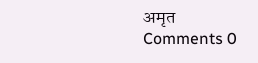अमृत
Comments 0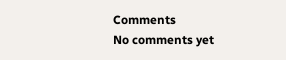Comments
No comments yet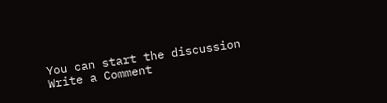You can start the discussion
Write a Comment